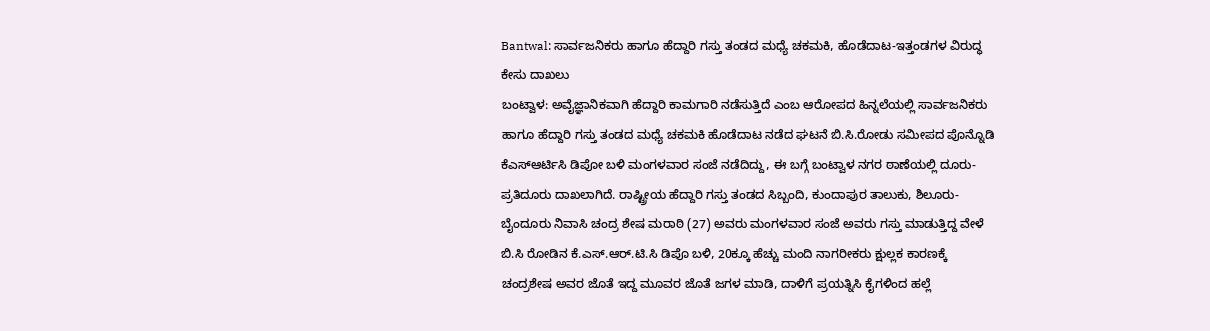Bantwal: ಸಾರ್ವಜನಿಕರು ಹಾಗೂ ಹೆದ್ದಾರಿ ಗಸ್ತು ತಂಡದ ಮಧ್ಯೆ ಚಕಮಕಿ, ಹೊಡೆದಾಟ-ಇತ್ತಂಡಗಳ ವಿರುದ್ಧ ಕೇಸು ದಾಖಲು
ಬಂಟ್ವಾಳ: ಅವೈಜ್ಞಾನಿಕವಾಗಿ ಹೆದ್ದಾರಿ ಕಾಮಗಾರಿ ನಡೆಸುತ್ತಿದೆ ಎಂಬ ಆರೋಪದ ಹಿನ್ನಲೆಯಲ್ಲಿ ಸಾರ್ವಜನಿಕರು ಹಾಗೂ ಹೆದ್ದಾರಿ ಗಸ್ತು ತಂಡದ ಮಧ್ಯೆ ಚಕಮಕಿ ಹೊಡೆದಾಟ ನಡೆದ ಘಟನೆ ಬಿ.ಸಿ.ರೋಡು ಸಮೀಪದ ಪೊನ್ನೊಡಿ ಕೆಎಸ್ಆರ್ಟಿಸಿ ಡಿಪೋ ಬಳಿ ಮಂಗಳವಾರ ಸಂಜೆ ನಡೆದಿದ್ದು, ಈ ಬಗ್ಗೆ ಬಂಟ್ವಾಳ ನಗರ ಠಾಣೆಯಲ್ಲಿ ದೂರು-ಪ್ರತಿದೂರು ದಾಖಲಾಗಿದೆ. ರಾಷ್ಟ್ರೀಯ ಹೆದ್ದಾರಿ ಗಸ್ತು ತಂಡದ ಸಿಬ್ಬಂದಿ, ಕುಂದಾಪುರ ತಾಲುಕು, ಶಿಲೂರು-ಬೈಂದೂರು ನಿವಾಸಿ ಚಂದ್ರ ಶೇಷ ಮರಾಠಿ (27) ಅವರು ಮಂಗಳವಾರ ಸಂಜೆ ಅವರು ಗಸ್ತು ಮಾಡುತ್ತಿದ್ದ ವೇಳೆ ಬಿ.ಸಿ ರೋಡಿನ ಕೆ.ಎಸ್.ಆರ್.ಟಿ.ಸಿ ಡಿಪೊ ಬಳಿ, 20ಕ್ಕೂ ಹೆಚ್ಚು ಮಂದಿ ನಾಗರೀಕರು ಕ್ಷುಲ್ಲಕ ಕಾರಣಕ್ಕೆ ಚಂದ್ರಶೇಷ ಅವರ ಜೊತೆ ಇದ್ದ ಮೂವರ ಜೊತೆ ಜಗಳ ಮಾಡಿ, ದಾಳಿಗೆ ಪ್ರಯತ್ನಿಸಿ ಕೈಗಳಿಂದ ಹಲ್ಲೆ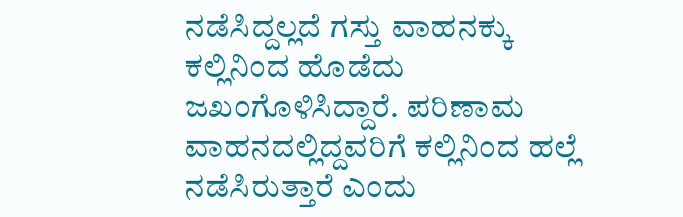ನಡೆಸಿದ್ದಲ್ಲದೆ ಗಸ್ತು ವಾಹನಕ್ಕು ಕಲ್ಲಿನಿಂದ ಹೊಡೆದು ಜಖಂಗೊಳಿಸಿದ್ದಾರೆ. ಪರಿಣಾಮ ವಾಹನದಲ್ಲಿದ್ದವರಿಗೆ ಕಲ್ಲಿನಿಂದ ಹಲ್ಲೆ ನಡೆಸಿರುತ್ತಾರೆ ಎಂದು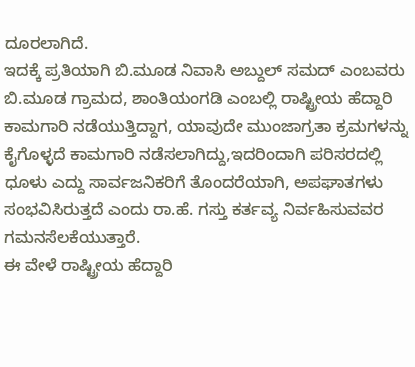ದೂರಲಾಗಿದೆ.
ಇದಕ್ಕೆ ಪ್ರತಿಯಾಗಿ ಬಿ.ಮೂಡ ನಿವಾಸಿ ಅಬ್ದುಲ್ ಸಮದ್ ಎಂಬವರು ಬಿ.ಮೂಡ ಗ್ರಾಮದ, ಶಾಂತಿಯಂಗಡಿ ಎಂಬಲ್ಲಿ ರಾಷ್ಟ್ರೀಯ ಹೆದ್ದಾರಿ ಕಾಮಗಾರಿ ನಡೆಯುತ್ತಿದ್ದಾಗ, ಯಾವುದೇ ಮುಂಜಾಗ್ರತಾ ಕ್ರಮಗಳನ್ನು ಕೈಗೊಳ್ಳದೆ ಕಾಮಗಾರಿ ನಡೆಸಲಾಗಿದ್ದು,ಇದರಿಂದಾಗಿ ಪರಿಸರದಲ್ಲಿ ಧೂಳು ಎದ್ದು ಸಾರ್ವಜನಿಕರಿಗೆ ತೊಂದರೆಯಾಗಿ, ಅಪಘಾತಗಳು ಸಂಭವಿಸಿರುತ್ತದೆ ಎಂದು ರಾ.ಹೆ. ಗಸ್ತು ಕರ್ತವ್ಯ ನಿರ್ವಹಿಸುವವರ ಗಮನಸೆಲಕೆಯುತ್ತಾರೆ.
ಈ ವೇಳೆ ರಾಷ್ಟ್ರೀಯ ಹೆದ್ದಾರಿ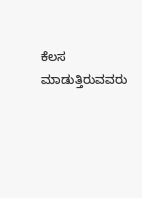ಕೆಲಸ ಮಾಡುತ್ತಿರುವವರು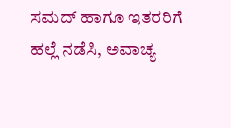ಸಮದ್ ಹಾಗೂ ಇತರರಿಗೆ ಹಲ್ಲೆ ನಡೆಸಿ, ಅವಾಚ್ಯ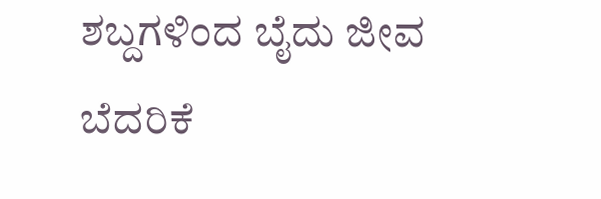ಶಬ್ದಗಳಿಂದ ಬೈದು ಜೀವ ಬೆದರಿಕೆ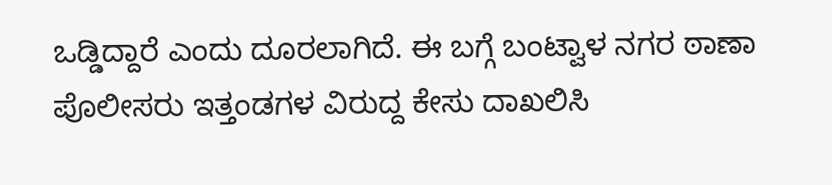ಒಡ್ಡಿದ್ದಾರೆ ಎಂದು ದೂರಲಾಗಿದೆ. ಈ ಬಗ್ಗೆ ಬಂಟ್ವಾಳ ನಗರ ಠಾಣಾ ಪೊಲೀಸರು ಇತ್ತಂಡಗಳ ವಿರುದ್ದ ಕೇಸು ದಾಖಲಿಸಿ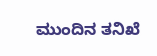ಮುಂದಿನ ತನಿಖೆ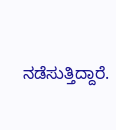ನಡೆಸುತ್ತಿದ್ದಾರೆ.